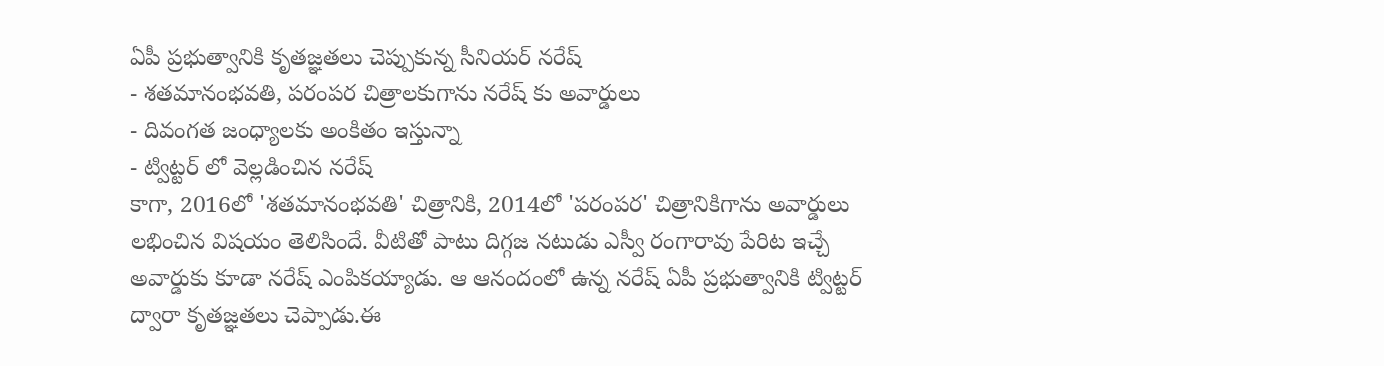ఏపీ ప్రభుత్వానికి కృతజ్ఞతలు చెప్పుకున్న సీనియర్ నరేష్
- శతమానంభవతి, పరంపర చిత్రాలకుగాను నరేష్ కు అవార్డులు
- దివంగత జంధ్యాలకు అంకితం ఇస్తున్నా
- ట్విట్టర్ లో వెల్లడించిన నరేష్
కాగా, 2016లో 'శతమానంభవతి' చిత్రానికి, 2014లో 'పరంపర' చిత్రానికిగాను అవార్డులు లభించిన విషయం తెలిసిందే. వీటితో పాటు దిగ్గజ నటుడు ఎస్వీ రంగారావు పేరిట ఇచ్చే అవార్డుకు కూడా నరేష్ ఎంపికయ్యాడు. ఆ ఆనందంలో ఉన్న నరేష్ ఏపీ ప్రభుత్వానికి ట్విట్టర్ ద్వారా కృతజ్ఞతలు చెప్పాడు.ఈ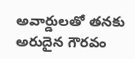అవార్డులతో తనకు అరుదైన గౌరవం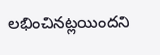లభించినట్లయిందని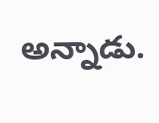అన్నాడు.